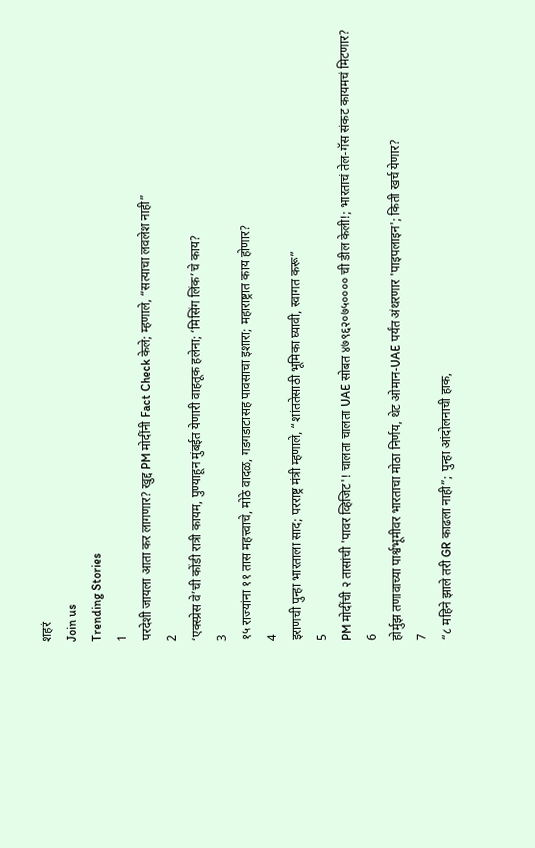शहरं
Join us
Trending Stories
1
परदेशी जायला आता कर लागणार? खुद्द PM मोदींनी Fact Check केले; म्हणाले, “सत्याचा लवलेश नाही”
2
‘एक्स्प्रेस वे’ची कोंडी रात्री कायम, पुण्याहून मुंबईत येणारी वाहतूक हलेना; ‘मिसिंग लिंक’चे काय?
3
१५ राज्यांना ११ तास महत्त्वाचे, मोठे वादळ, गडगडाटासह पावसाचा इशारा; महाराष्ट्रात काय होणार?
4
इराणची पुन्हा भारताला साद; परराष्ट्र मंत्री म्हणाले, “शांततेसाठी भूमिका घ्यावी, स्वागत करू”
5
PM मोदींची २ तासांची 'पावर व्हिजिट'! चालता चालता UAE सोबत ४७९६२०७५०००० ची डील केली!; भारताचं तेल-गॅस संकट कायमचं मिटणार?
6
होर्मुझ तणावाच्या पार्श्वभूमीवर भारताचा मोठा निर्णय, थेट ओमान-UAE पर्यंत अंथरणार 'पाइपलाइन'; किती खर्च येणार?
7
“८ महिने झाले तरी GR काढला नाही”; पुन्हा आंदोलनाची हाक,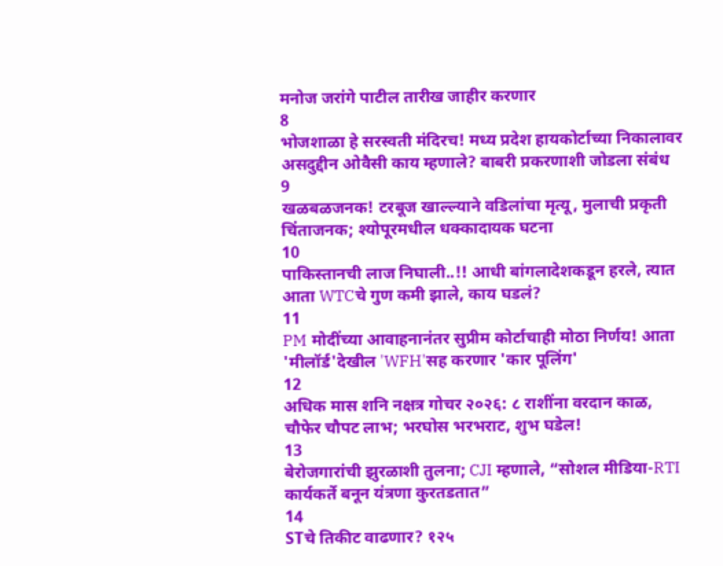मनोज जरांगे पाटील तारीख जाहीर करणार
8
भोजशाळा हे सरस्वती मंदिरच! मध्य प्रदेश हायकोर्टाच्या निकालावर असदुद्दीन ओवैसी काय म्हणाले? बाबरी प्रकरणाशी जोडला संबंध
9
खळबळजनक! टरबूज खाल्ल्याने वडिलांचा मृत्यू, मुलाची प्रकृती चिंताजनक; श्योपूरमधील धक्कादायक घटना
10
पाकिस्तानची लाज निघाली..!! आधी बांगलादेशकडून हरले, त्यात आता WTCचे गुण कमी झाले, काय घडलं?
11
PM मोदींच्या आवाहनानंतर सुप्रीम कोर्टाचाही मोठा निर्णय! आता 'मीलॉर्ड'देखील 'WFH'सह करणार 'कार पूलिंग'
12
अधिक मास शनि नक्षत्र गोचर २०२६: ८ राशींना वरदान काळ, चौफेर चौपट लाभ; भरघोस भरभराट, शुभ घडेल!
13
बेरोजगारांची झुरळाशी तुलना; CJI म्हणाले, “सोशल मीडिया-RTI कार्यकर्ते बनून यंत्रणा कुरतडतात”
14
STचे तिकीट वाढणार? १२५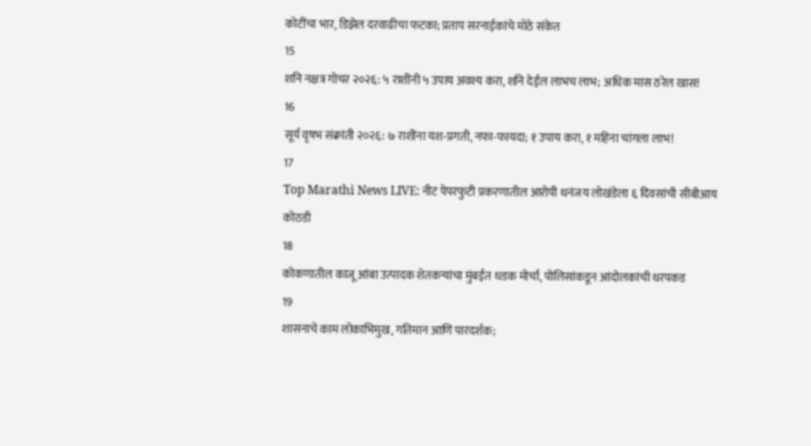कोटींचा भार, डिझेल दरवाढीचा फटका; प्रताप सरनाईकांचे मोठे संकेत
15
शनि नक्षत्र गोचर २०२६: ५ राशींनी ५ उपाय अवश्य करा, शनि देईल लाभच लाभ; अधिक मास ठरेल खास!
16
सूर्य वृषभ संक्रांती २०२६: ७ राशींना यश-प्रगती, नफा-फायदा; १ उपाय करा, १ महिना चांगला लाभ!
17
Top Marathi News LIVE: नीट पेपरफुटी प्रकरणातील आरोपी धनंजय लोखंडेला ६ दिवसांची सीबीआय कोठडी
18
कोकणातील काजू आंबा उत्पादक शेतकऱ्यांचा मुंबईत धडक मोर्चा, पोलिसांकडून आंदोलकांची धरपकड
19
शासनाचे काम लोकाभिमुख, गतिमान आणि पारदर्शक;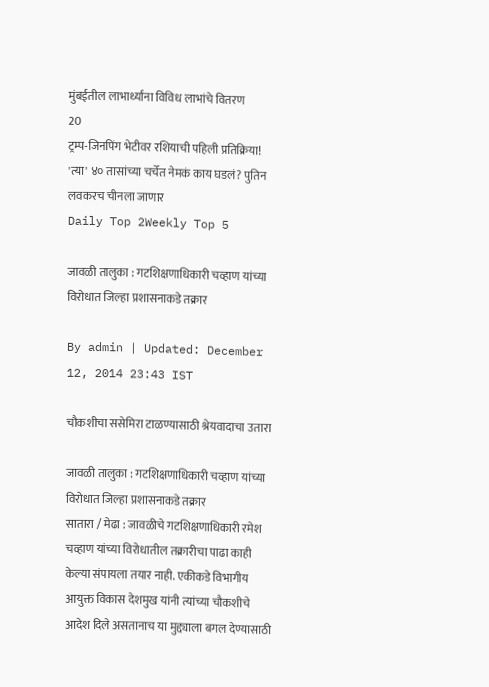मुंबईतील लाभार्थ्यांना विविध लाभांचे वितरण
20
ट्रम्प-जिनपिंग भेटीवर रशियाची पहिली प्रतिक्रिया! 'त्या' ४० तासांच्या चर्चेत नेमकं काय घडलं? पुतिन लवकरच चीनला जाणार
Daily Top 2Weekly Top 5

जावळी तालुका : गटशिक्षणाधिकारी चव्हाण यांच्या विरोधात जिल्हा प्रशासनाकडे तक्रार

By admin | Updated: December 12, 2014 23:43 IST

चौकशीचा ससेमिरा टाळण्यासाठी श्रेयवादाचा उतारा

जावळी तालुका : गटशिक्षणाधिकारी चव्हाण यांच्या विरोधात जिल्हा प्रशासनाकडे तक्रार
सातारा / मेढा : जावळीचे गटशिक्षणाधिकारी रमेश चव्हाण यांच्या विरोधातील तक्रारीचा पाढा काही केल्या संपायला तयार नाही. एकीकडे विभागीय आयुक्त विकास देशमुख यांनी त्यांच्या चौकशीचे आदेश दिले असतानाच या मुद्द्याला बगल देण्यासाठी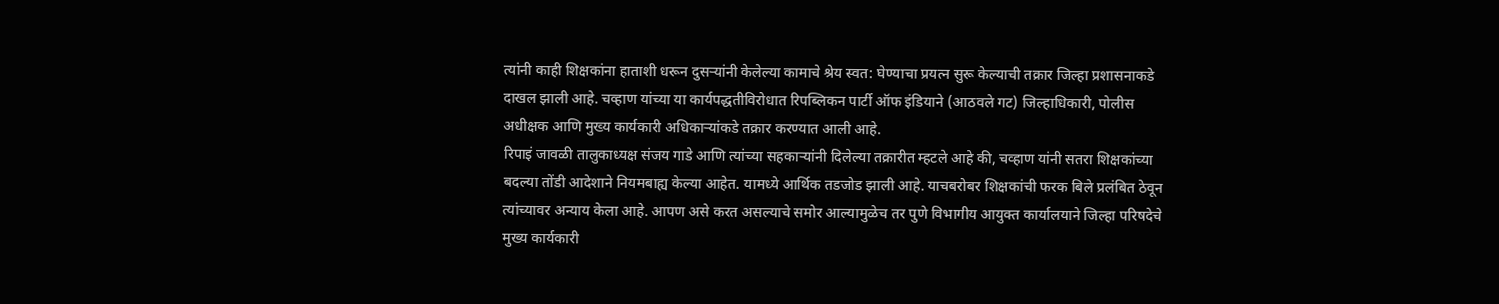त्यांनी काही शिक्षकांना हाताशी धरून दुसऱ्यांनी केलेल्या कामाचे श्रेय स्वत: घेण्याचा प्रयत्न सुरू केल्याची तक्रार जिल्हा प्रशासनाकडे दाखल झाली आहे. चव्हाण यांच्या या कार्यपद्धतीविरोधात रिपब्लिकन पार्टी ऑफ इंडियाने (आठवले गट) जिल्हाधिकारी, पोलीस अधीक्षक आणि मुख्य कार्यकारी अधिकाऱ्यांकडे तक्रार करण्यात आली आहे.
रिपाइं जावळी तालुकाध्यक्ष संजय गाडे आणि त्यांच्या सहकाऱ्यांनी दिलेल्या तक्रारीत म्हटले आहे की, चव्हाण यांनी सतरा शिक्षकांच्या बदल्या तोंडी आदेशाने नियमबाह्य केल्या आहेत. यामध्ये आर्थिक तडजोड झाली आहे. याचबरोबर शिक्षकांची फरक बिले प्रलंबित ठेवून त्यांच्यावर अन्याय केला आहे. आपण असे करत असल्याचे समोर आल्यामुळेच तर पुणे विभागीय आयुक्त कार्यालयाने जिल्हा परिषदेचे मुख्य कार्यकारी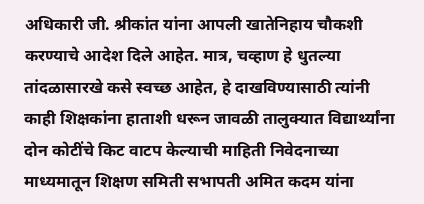अधिकारी जी. श्रीकांत यांना आपली खातेनिहाय चौकशी करण्याचे आदेश दिले आहेत. मात्र, चव्हाण हे धुतल्या तांदळासारखे कसे स्वच्छ आहेत, हे दाखविण्यासाठी त्यांनी काही शिक्षकांना हाताशी धरून जावळी तालुक्यात विद्यार्थ्यांना दोन कोटींचे किट वाटप केल्याची माहिती निवेदनाच्या माध्यमातून शिक्षण समिती सभापती अमित कदम यांना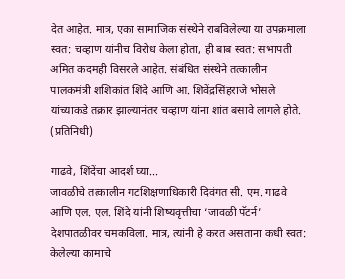देत आहेत. मात्र, एका सामाजिक संस्थेने राबविलेल्या या उपक्रमाला स्वत: चव्हाण यांनीच विरोध केला होता, ही बाब स्वत: सभापती अमित कदमही विसरले आहेत. संबंधित संस्थेने तत्कालीन पालकमंत्री शशिकांत शिंदे आणि आ. शिवेंद्रसिंहराजे भोसले यांच्याकडे तक्रार झाल्यानंतर चव्हाण यांना शांत बसावे लागले होते. (प्रतिनिधी)

गाढवे, शिंदेंचा आदर्श घ्या...
जावळीचे तत्कालीन गटशिक्षणाधिकारी दिवंगत सी. एम. गाढवे आणि एल. एल. शिंदे यांनी शिष्यवृत्तीचा ‘जावळी पॅटर्न’ देशपातळीवर चमकविला. मात्र, त्यांनी हे करत असताना कधी स्वत: केलेल्या कामाचे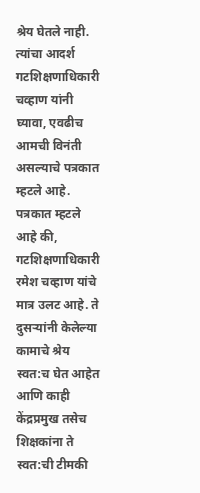श्रेय घेतले नाही. त्यांचा आदर्श गटशिक्षणाधिकारी चव्हाण यांनी घ्यावा, एवढीच आमची विनंती असल्याचे पत्रकात म्हटले आहे. पत्रकात म्हटले आहे की, गटशिक्षणाधिकारी रमेश चव्हाण यांचे मात्र उलट आहे. ते दुसऱ्यांनी केलेल्या कामाचे श्रेय स्वत:च घेत आहेत आणि काही केंद्रप्रमुख तसेच शिक्षकांना ते स्वत:ची टीमकी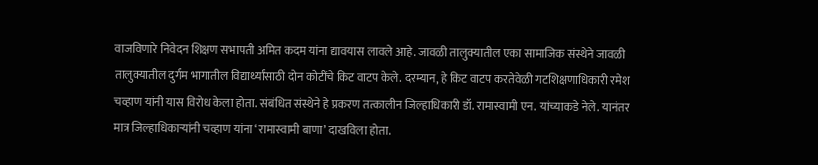वाजविणारे निवेदन शिक्षण सभापती अमित कदम यांना द्यावयास लावले आहे. जावळी तालुक्यातील एका सामाजिक संस्थेने जावळी तालुक्यातील दुर्गम भागातील विद्यार्थ्यांसाठी दोन कोटींचे किट वाटप केले. दरम्यान, हे किट वाटप करतेवेळी गटशिक्षणाधिकारी रमेश चव्हाण यांनी यास विरोध केला होता. संबंधित संस्थेने हे प्रकरण तत्कालीन जिल्हाधिकारी डॉ. रामास्वामी एन. यांच्याकडे नेले. यानंतर मात्र जिल्हाधिकाऱ्यांनी चव्हाण यांना ‘रामास्वामी बाणा’ दाखविला होता.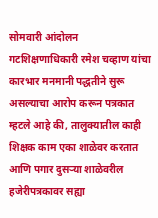सोमवारी आंदोलन
गटशिक्षणाधिकारी रमेश चव्हाण यांचा कारभार मनमानी पद्धतीने सुरू असल्याचा आरोप करून पत्रकात म्हटले आहे की, तालुक्यातील काही शिक्षक काम एका शाळेवर करतात आणि पगार दुसऱ्या शाळेवरील हजेरीपत्रकावर सह्या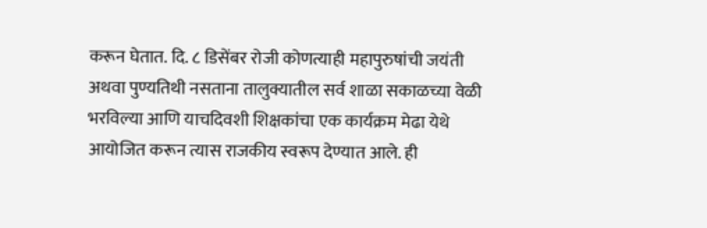करून घेतात. दि. ८ डिसेंबर रोजी कोणत्याही महापुरुषांची जयंती अथवा पुण्यतिथी नसताना तालुक्यातील सर्व शाळा सकाळच्या वेळी भरविल्या आणि याचदिवशी शिक्षकांचा एक कार्यक्रम मेढा येथे आयोजित करून त्यास राजकीय स्वरूप देण्यात आले. ही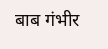बाब गंभीर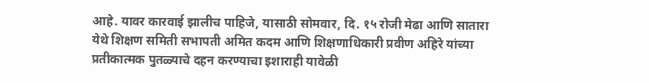आहे. यावर कारवाई झालीच पाहिजे, यासाठी सोमवार, दि. १५ रोजी मेढा आणि सातारा येथे शिक्षण समिती सभापती अमित कदम आणि शिक्षणाधिकारी प्रवीण अहिरे यांच्या प्रतीकात्मक पुतळ्याचे दहन करण्याचा इशाराही यावेळी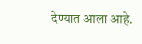देण्यात आला आहे.